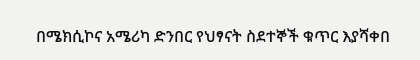በሜክሲኮና አሜሪካ ድንበር የህፃናት ስደተኞች ቁጥር እያሻቀበ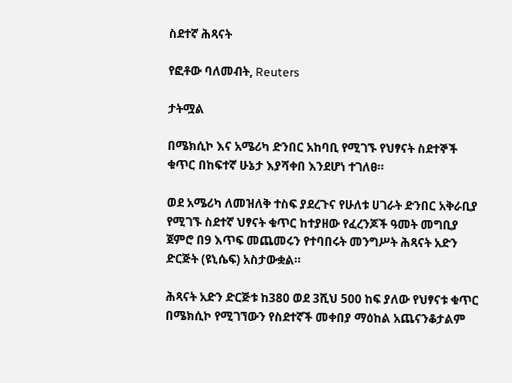ስደተኛ ሕጻናት

የፎቶው ባለመብት, Reuters

ታትሟል

በሜክሲኮ እና አሜሪካ ድንበር አከባቢ የሚገኙ የህፃናት ስደተኞች ቁጥር በከፍተኛ ሁኔታ እያሻቀበ እንደሆነ ተገለፀ።

ወደ አሜሪካ ለመዝለቅ ተስፍ ያደረጉና የሁለቱ ሀገራት ድንበር አቅራቢያ የሚገኙ ስደተኛ ህፃናት ቁጥር ከተያዘው የፈረንጆች ዓመት መግቢያ ጀምሮ በ9 እጥፍ መጨመሩን የተባበሩት መንግሥት ሕጻናት አድን ድርጅት (ዩኒሴፍ) አስታውቋል።

ሕጻናት አድን ድርጅቱ ከ380 ወደ 3ሺህ 500 ከፍ ያለው የህፃናቱ ቁጥር በሜክሲኮ የሚገኘውን የስደተኛች መቀበያ ማዕከል አጨናንቆታልም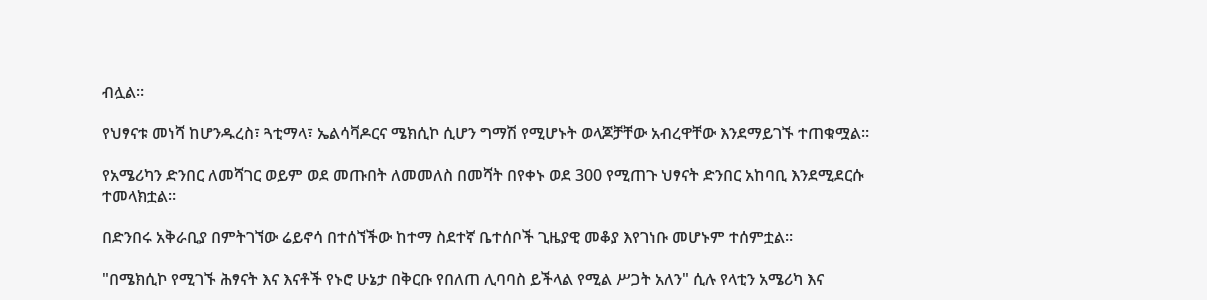ብሏል።

የህፃናቱ መነሻ ከሆንዱረስ፣ ጓቲማላ፣ ኤልሳቫዶርና ሜክሲኮ ሲሆን ግማሽ የሚሆኑት ወላጆቻቸው አብረዋቸው እንደማይገኙ ተጠቁሟል።

የአሜሪካን ድንበር ለመሻገር ወይም ወደ መጡበት ለመመለስ በመሻት በየቀኑ ወደ 300 የሚጠጉ ህፃናት ድንበር አከባቢ እንደሚደርሱ ተመላክቷል።

በድንበሩ አቅራቢያ በምትገኘው ሬይኖሳ በተሰኘችው ከተማ ስደተኛ ቤተሰቦች ጊዜያዊ መቆያ እየገነቡ መሆኑም ተሰምቷል።

"በሜክሲኮ የሚገኙ ሕፃናት እና እናቶች የኑሮ ሁኔታ በቅርቡ የበለጠ ሊባባስ ይችላል የሚል ሥጋት አለን" ሲሉ የላቲን አሜሪካ እና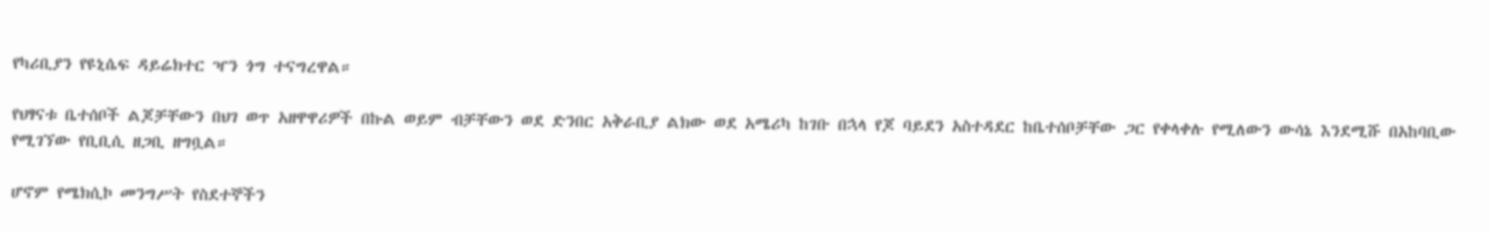የካሪቢያን የዩኒሴፍ ዳይሬክተር ዣን ጎግ ተናግረዋል።

የህፃናቱ ቤተሰቦች ልጆቻቸውን በህገ ወጥ አዘዋዋሪዎች በኩል ወይም ብቻቸውን ወደ ድንበር አቅራቢያ ልክው ወደ አሜሪካ ከገቡ በኋላ የጆ ባይደን አስተዳደር ከቤተሰቦቻቸው ጋር የቀላቀሉ የሚለውን ውሳኔ እንደሚሹ በአከባቢው የሚገኘው የቢቢሲ ዘጋቢ ዘግቧል።

ሆኖም የሜክሲኮ መንግሥት የስደተኞችን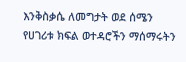እንቅስቃሴ ለመግታት ወደ ሰሜን የሀገሪቱ ክፍል ወተዳሮችን ማሰማሩትን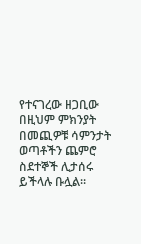የተናገረው ዘጋቢው በዚህም ምክንያት በመጪዎቹ ሳምንታት ወጣቶችን ጨምሮ ስደተኞች ሊታሰሩ ይችላሉ ቡሏል።